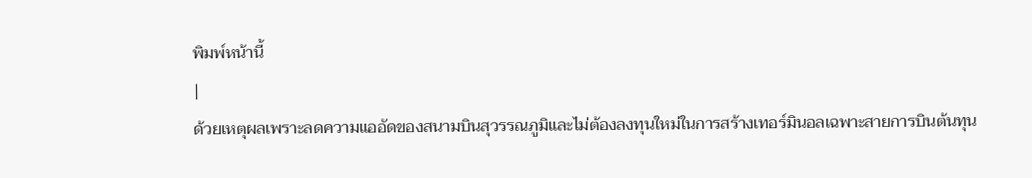พิมพ์หน้านี้
|
ด้วยเหตุผลเพราะลดความแออัดของสนามบินสุวรรณภูมิและไม่ต้องลงทุนใหม่ในการสร้างเทอร์มินอลเฉพาะสายการบินต้นทุน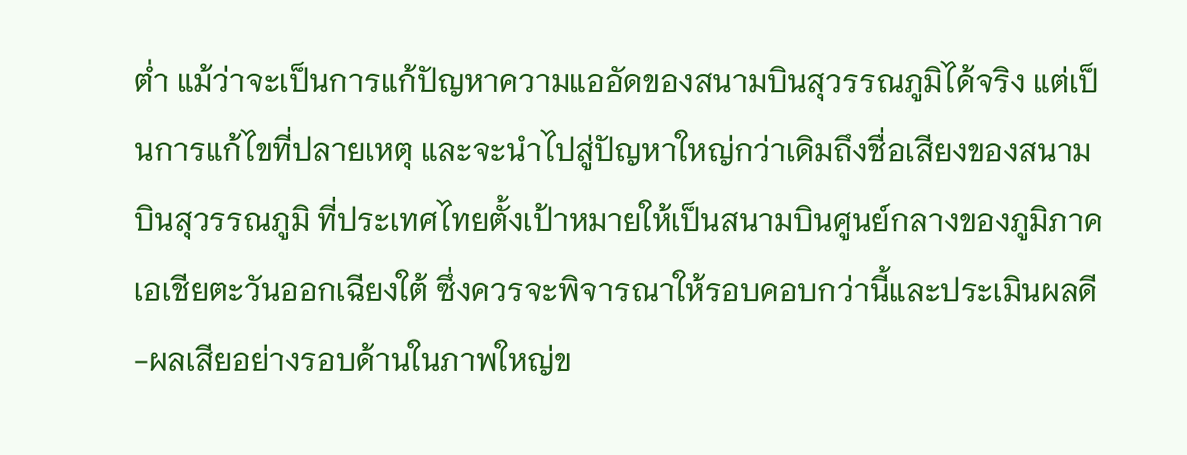ต่ำ แม้ว่าจะเป็นการแก้ปัญหาความแออัดของสนามบินสุวรรณภูมิได้จริง แต่เป็นการแก้ไขที่ปลายเหตุ และจะนำไปสู่ปัญหาใหญ่กว่าเดิมถึงชื่อเสียงของสนามบินสุวรรณภูมิ ที่ประเทศไทยตั้งเป้าหมายให้เป็นสนามบินศูนย์กลางของภูมิภาคเอเชียตะวันออกเฉียงใต้ ซึ่งควรจะพิจารณาให้รอบคอบกว่านี้และประเมินผลดี-ผลเสียอย่างรอบด้านในภาพใหญ่ข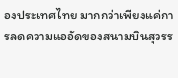องประเทศไทย มากกว่าเพียงแค่การลดความแออัดของสนามบินสุวรร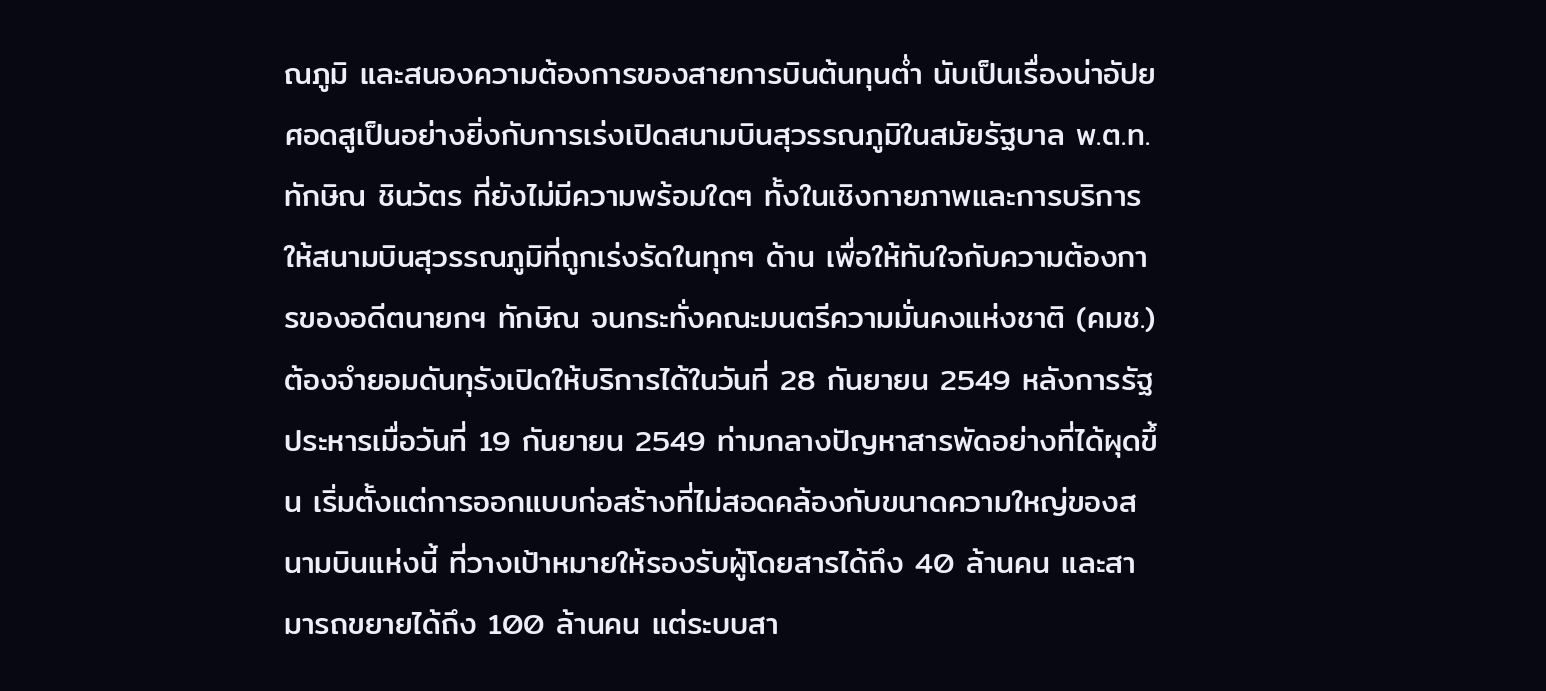ณภูมิ และสนองความต้องการของสายการบินต้นทุนต่ำ นับเป็นเรื่องน่าอัปยศอดสูเป็นอย่างยิ่งกับการเร่งเปิดสนามบินสุวรรณภูมิในสมัยรัฐบาล พ.ต.ท.ทักษิณ ชินวัตร ที่ยังไม่มีความพร้อมใดๆ ทั้งในเชิงกายภาพและการบริการให้สนามบินสุวรรณภูมิที่ถูกเร่งรัดในทุกๆ ด้าน เพื่อให้ทันใจกับความต้องการของอดีตนายกฯ ทักษิณ จนกระทั่งคณะมนตรีความมั่นคงแห่งชาติ (คมช.)ต้องจำยอมดันทุรังเปิดให้บริการได้ในวันที่ 28 กันยายน 2549 หลังการรัฐประหารเมื่อวันที่ 19 กันยายน 2549 ท่ามกลางปัญหาสารพัดอย่างที่ได้ผุดขึ้น เริ่มตั้งแต่การออกแบบก่อสร้างที่ไม่สอดคล้องกับขนาดความใหญ่ของสนามบินแห่งนี้ ที่วางเป้าหมายให้รองรับผู้โดยสารได้ถึง 40 ล้านคน และสามารถขยายได้ถึง 100 ล้านคน แต่ระบบสา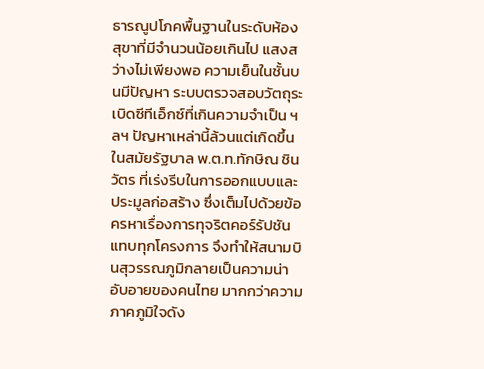ธารณูปโภคพื้นฐานในระดับห้องสุขาที่มีจำนวนน้อยเกินไป แสงสว่างไม่เพียงพอ ความเย็นในชั้นบนมีปัญหา ระบบตรวจสอบวัตถุระเบิดซีทีเอ็กซ์ที่เกินความจำเป็น ฯลฯ ปัญหาเหล่านี้ล้วนแต่เกิดขึ้นในสมัยรัฐบาล พ.ต.ท.ทักษิณ ชินวัตร ที่เร่งรีบในการออกแบบและประมูลก่อสร้าง ซึ่งเต็มไปด้วยข้อครหาเรื่องการทุจริตคอร์รัปชันแทบทุกโครงการ จึงทำให้สนามบินสุวรรณภูมิกลายเป็นความน่าอับอายของคนไทย มากกว่าความภาคภูมิใจดัง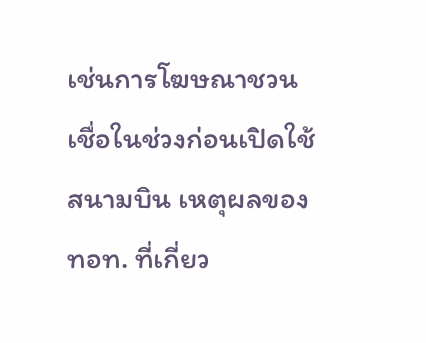เช่นการโฆษณาชวนเชื่อในช่วงก่อนเปิดใช้สนามบิน เหตุผลของ ทอท. ที่เกี่ยว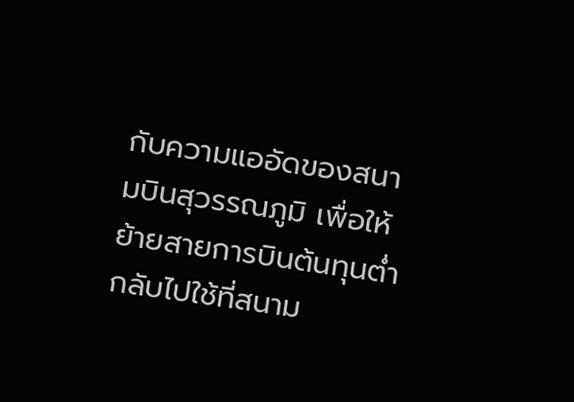กับความแออัดของสนามบินสุวรรณภูมิ เพื่อให้ย้ายสายการบินต้นทุนต่ำกลับไปใช้ที่สนาม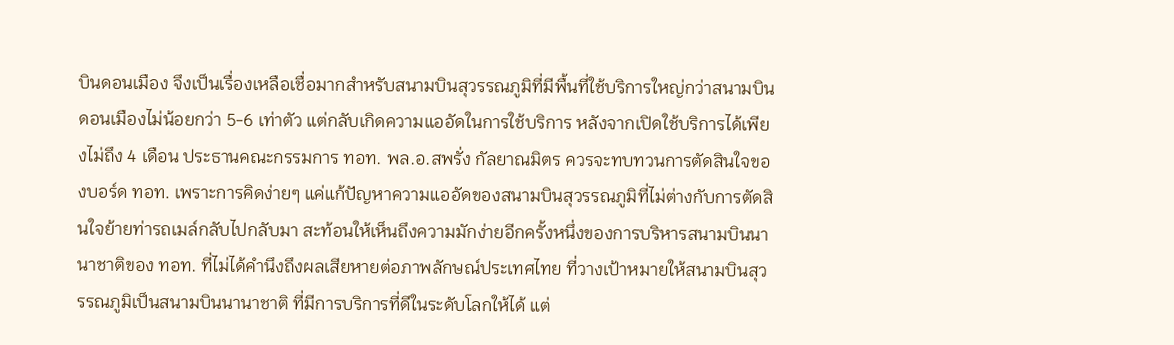บินดอนเมือง จึงเป็นเรื่องเหลือเชื่อมากสำหรับสนามบินสุวรรณภูมิที่มีพื้นที่ใช้บริการใหญ่กว่าสนามบินดอนเมืองไม่น้อยกว่า 5-6 เท่าตัว แต่กลับเกิดความแออัดในการใช้บริการ หลังจากเปิดใช้บริการได้เพียงไม่ถึง 4 เดือน ประธานคณะกรรมการ ทอท. พล.อ.สพรั่ง กัลยาณมิตร ควรจะทบทวนการตัดสินใจของบอร์ด ทอท. เพราะการคิดง่ายๆ แค่แก้ปัญหาความแออัดของสนามบินสุวรรณภูมิที่ไม่ต่างกับการตัดสินใจย้ายท่ารถเมล์กลับไปกลับมา สะท้อนให้เห็นถึงความมักง่ายอีกครั้งหนึ่งของการบริหารสนามบินนานาชาติของ ทอท. ที่ไม่ได้คำนึงถึงผลเสียหายต่อภาพลักษณ์ประเทศไทย ที่วางเป้าหมายให้สนามบินสุวรรณภูมิเป็นสนามบินนานาชาติ ที่มีการบริการที่ดีในระดับโลกให้ได้ แต่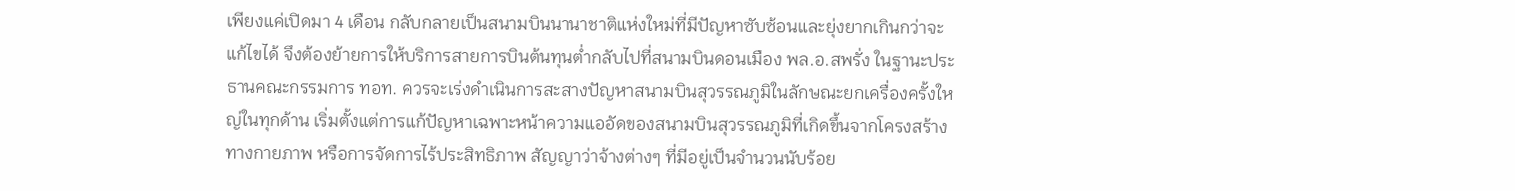เพียงแค่เปิดมา 4 เดือน กลับกลายเป็นสนามบินนานาชาติแห่งใหม่ที่มีปัญหาซับซ้อนและยุ่งยากเกินกว่าจะแก้ไขได้ จึงต้องย้ายการให้บริการสายการบินต้นทุนต่ำกลับไปที่สนามบินดอนเมือง พล.อ.สพรั่ง ในฐานะประธานคณะกรรมการ ทอท. ควรจะเร่งดำเนินการสะสางปัญหาสนามบินสุวรรณภูมิในลักษณะยกเครื่องครั้งใหญ่ในทุกด้าน เริ่มตั้งแต่การแก้ปัญหาเฉพาะหน้าความแออัดของสนามบินสุวรรณภูมิที่เกิดขึ้นจากโครงสร้างทางกายภาพ หรือการจัดการไร้ประสิทธิภาพ สัญญาว่าจ้างต่างๆ ที่มีอยู่เป็นจำนวนนับร้อย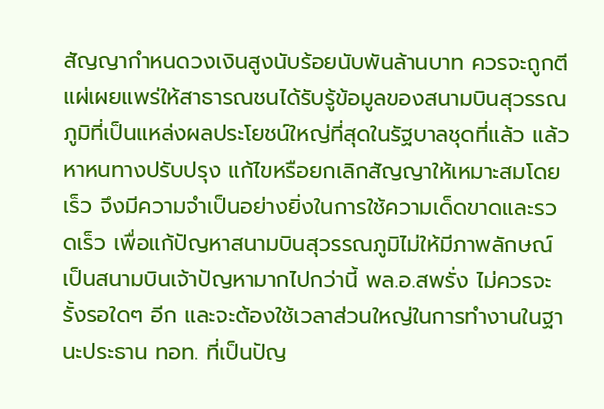สัญญากำหนดวงเงินสูงนับร้อยนับพันล้านบาท ควรจะถูกตีแผ่เผยแพร่ให้สาธารณชนได้รับรู้ข้อมูลของสนามบินสุวรรณภูมิที่เป็นแหล่งผลประโยชน์ใหญ่ที่สุดในรัฐบาลชุดที่แล้ว แล้วหาหนทางปรับปรุง แก้ไขหรือยกเลิกสัญญาให้เหมาะสมโดยเร็ว จึงมีความจำเป็นอย่างยิ่งในการใช้ความเด็ดขาดและรวดเร็ว เพื่อแก้ปัญหาสนามบินสุวรรณภูมิไม่ให้มีภาพลักษณ์เป็นสนามบินเจ้าปัญหามากไปกว่านี้ พล.อ.สพรั่ง ไม่ควรจะรั้งรอใดๆ อีก และจะต้องใช้เวลาส่วนใหญ่ในการทำงานในฐานะประธาน ทอท. ที่เป็นปัญ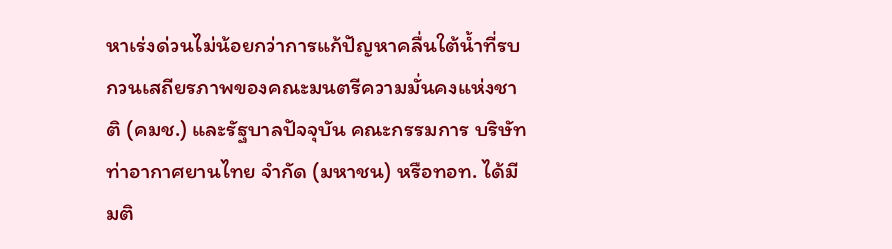หาเร่งด่วนไม่น้อยกว่าการแก้ปัญหาคลื่นใต้น้ำที่รบกวนเสถียรภาพของคณะมนตรีความมั่นคงแห่งชาติ (คมช.) และรัฐบาลปัจจุบัน คณะกรรมการ บริษัท ท่าอากาศยานไทย จำกัด (มหาชน) หรือทอท. ได้มีมติ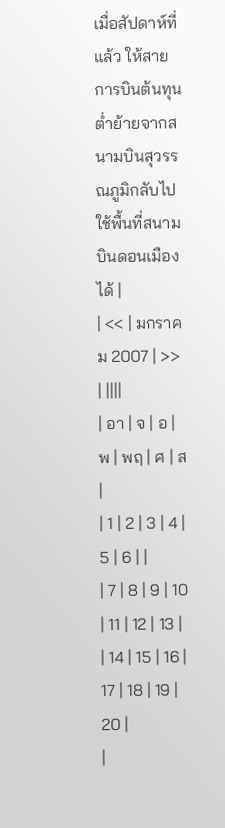เมื่อสัปดาห์ที่แล้ว ให้สายการบินต้นทุนต่ำย้ายจากสนามบินสุวรรณภูมิกลับไปใช้พื้นที่สนามบินดอนเมืองได้ |
| << | มกราคม 2007 | >> | ||||
| อา | จ | อ | พ | พฤ | ศ | ส |
| 1 | 2 | 3 | 4 | 5 | 6 | |
| 7 | 8 | 9 | 10 | 11 | 12 | 13 |
| 14 | 15 | 16 | 17 | 18 | 19 | 20 |
|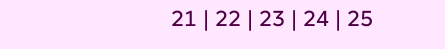21 | 22 | 23 | 24 | 25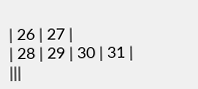| 26 | 27 |
| 28 | 29 | 30 | 31 | |||